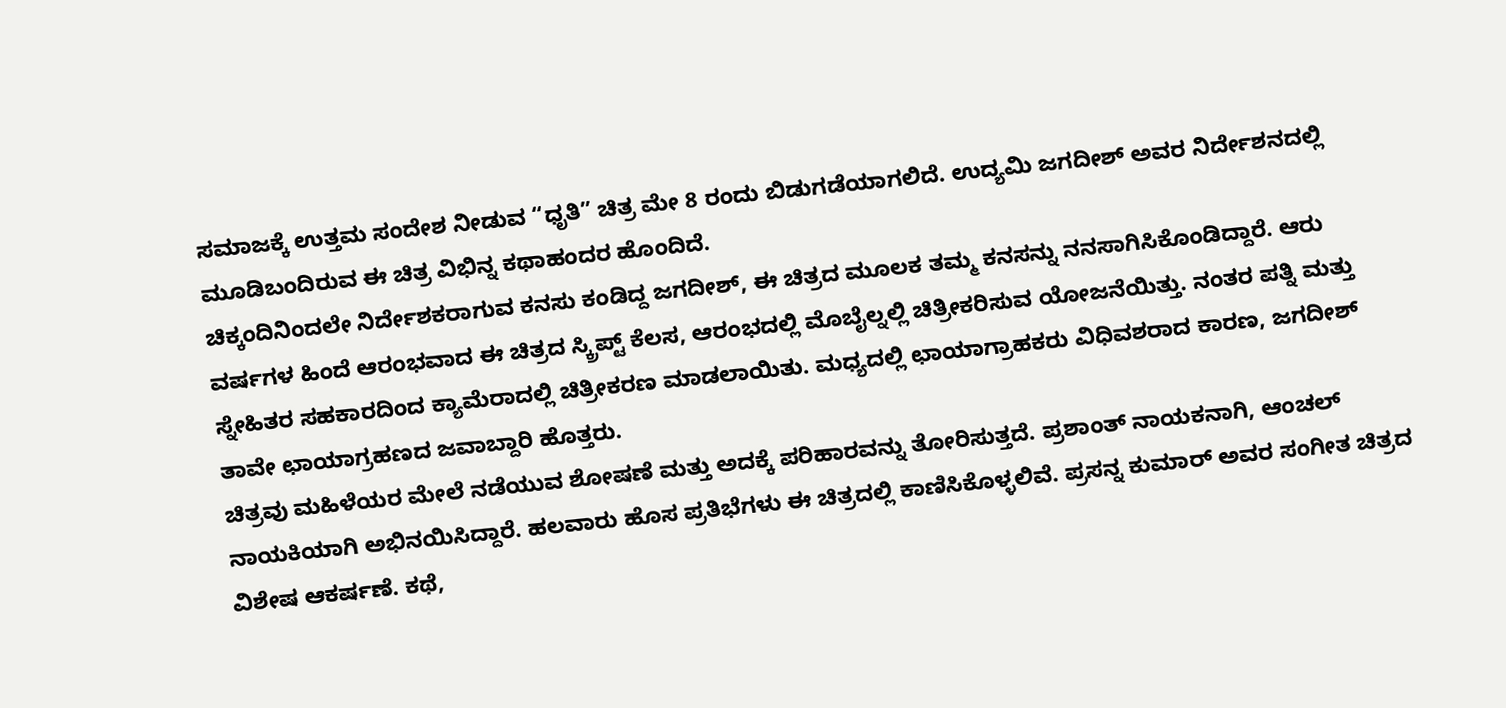ಸಮಾಜಕ್ಕೆ ಉತ್ತಮ ಸಂದೇಶ ನೀಡುವ “ಧೃತಿ” ಚಿತ್ರ ಮೇ 8 ರಂದು ಬಿಡುಗಡೆಯಾಗಲಿದೆ. ಉದ್ಯಮಿ ಜಗದೀಶ್ ಅವರ ನಿರ್ದೇಶನದಲ್ಲಿ ಮೂಡಿಬಂದಿರುವ ಈ ಚಿತ್ರ ವಿಭಿನ್ನ ಕಥಾಹಂದರ ಹೊಂದಿದೆ.
ಚಿಕ್ಕಂದಿನಿಂದಲೇ ನಿರ್ದೇಶಕರಾಗುವ ಕನಸು ಕಂಡಿದ್ದ ಜಗದೀಶ್, ಈ ಚಿತ್ರದ ಮೂಲಕ ತಮ್ಮ ಕನಸನ್ನು ನನಸಾಗಿಸಿಕೊಂಡಿದ್ದಾರೆ. ಆರು ವರ್ಷಗಳ ಹಿಂದೆ ಆರಂಭವಾದ ಈ ಚಿತ್ರದ ಸ್ಕ್ರಿಪ್ಟ್ ಕೆಲಸ, ಆರಂಭದಲ್ಲಿ ಮೊಬೈಲ್ನಲ್ಲಿ ಚಿತ್ರೀಕರಿಸುವ ಯೋಜನೆಯಿತ್ತು. ನಂತರ ಪತ್ನಿ ಮತ್ತು ಸ್ನೇಹಿತರ ಸಹಕಾರದಿಂದ ಕ್ಯಾಮೆರಾದಲ್ಲಿ ಚಿತ್ರೀಕರಣ ಮಾಡಲಾಯಿತು. ಮಧ್ಯದಲ್ಲಿ ಛಾಯಾಗ್ರಾಹಕರು ವಿಧಿವಶರಾದ ಕಾರಣ, ಜಗದೀಶ್ ತಾವೇ ಛಾಯಾಗ್ರಹಣದ ಜವಾಬ್ದಾರಿ ಹೊತ್ತರು.
ಚಿತ್ರವು ಮಹಿಳೆಯರ ಮೇಲೆ ನಡೆಯುವ ಶೋಷಣೆ ಮತ್ತು ಅದಕ್ಕೆ ಪರಿಹಾರವನ್ನು ತೋರಿಸುತ್ತದೆ. ಪ್ರಶಾಂತ್ ನಾಯಕನಾಗಿ, ಆಂಚಲ್ ನಾಯಕಿಯಾಗಿ ಅಭಿನಯಿಸಿದ್ದಾರೆ. ಹಲವಾರು ಹೊಸ ಪ್ರತಿಭೆಗಳು ಈ ಚಿತ್ರದಲ್ಲಿ ಕಾಣಿಸಿಕೊಳ್ಳಲಿವೆ. ಪ್ರಸನ್ನ ಕುಮಾರ್ ಅವರ ಸಂಗೀತ ಚಿತ್ರದ ವಿಶೇಷ ಆಕರ್ಷಣೆ. ಕಥೆ,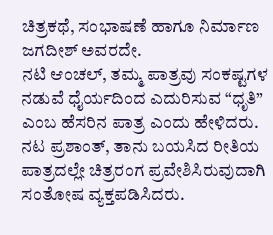ಚಿತ್ರಕಥೆ, ಸಂಭಾಷಣೆ ಹಾಗೂ ನಿರ್ಮಾಣ ಜಗದೀಶ್ ಅವರದೇ.
ನಟಿ ಆಂಚಲ್, ತಮ್ಮ ಪಾತ್ರವು ಸಂಕಷ್ಟಗಳ ನಡುವೆ ಧೈರ್ಯದಿಂದ ಎದುರಿಸುವ “ಧೃತಿ” ಎಂಬ ಹೆಸರಿನ ಪಾತ್ರ ಎಂದು ಹೇಳಿದರು. ನಟ ಪ್ರಶಾಂತ್, ತಾನು ಬಯಸಿದ ರೀತಿಯ ಪಾತ್ರದಲ್ಲೇ ಚಿತ್ರರಂಗ ಪ್ರವೇಶಿಸಿರುವುದಾಗಿ ಸಂತೋಷ ವ್ಯಕ್ತಪಡಿಸಿದರು.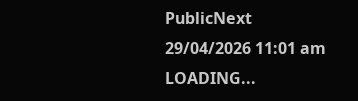PublicNext
29/04/2026 11:01 am
LOADING...